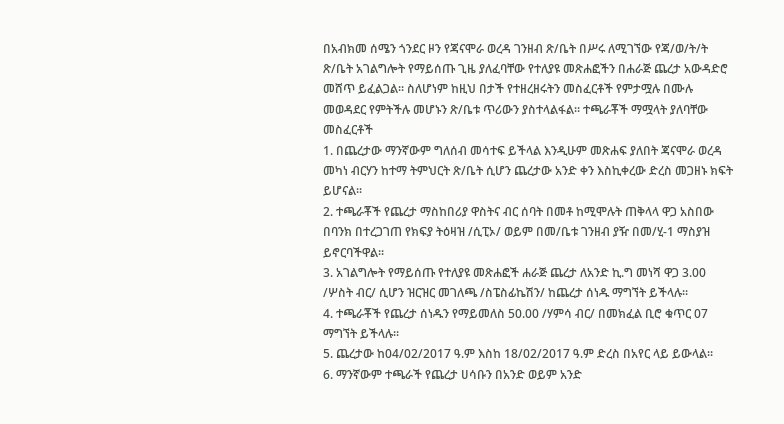በአብክመ ሰሜን ጎንደር ዞን የጃናሞራ ወረዳ ገንዘብ ጽ/ቤት በሥሩ ለሚገኘው የጃ/ወ/ት/ት ጽ/ቤት አገልግሎት የማይሰጡ ጊዜ ያለፈባቸው የተለያዩ መጽሐፎችን በሐራጅ ጨረታ አውዳድሮ መሸጥ ይፈልጋል፡፡ ስለሆነም ከዚህ በታች የተዘረዘሩትን መስፈርቶች የምታሟሉ በሙሉ መወዳደር የምትችሉ መሆኑን ጽ/ቤቱ ጥሪውን ያስተላልፋል፡፡ ተጫራቾች ማሟላት ያለባቸው መስፈርቶች
1. በጨረታው ማንኛውም ግለሰብ መሳተፍ ይችላል እንዲሁም መጽሐፍ ያለበት ጃናሞራ ወረዳ መካነ ብርሃን ከተማ ትምህርት ጽ/ቤት ሲሆን ጨረታው አንድ ቀን እስኪቀረው ድረስ መጋዘኑ ክፍት ይሆናል፡፡
2. ተጫራቾች የጨረታ ማስከበሪያ ዋስትና ብር ሰባት በመቶ ከሚሞሉት ጠቅላላ ዋጋ አስበው በባንክ በተረጋገጠ የክፍያ ትዕዛዝ /ሲፒኦ/ ወይም በመ/ቤቱ ገንዘብ ያዥ በመ/ሂ-1 ማስያዝ ይኖርባችዋል፡፡
3. አገልግሎት የማይሰጡ የተለያዩ መጽሐፎች ሐራጅ ጨረታ ለአንድ ኪ.ግ መነሻ ዋጋ 3.00 /ሦስት ብር/ ሲሆን ዝርዝር መገለጫ /ስፔስፊኬሽን/ ከጨረታ ሰነዱ ማግኘት ይችላሉ፡፡
4. ተጫራቾች የጨረታ ሰነዱን የማይመለስ 50.00 /ሃምሳ ብር/ በመክፈል ቢሮ ቁጥር 07 ማግኘት ይችላሉ፡፡
5. ጨረታው ከ04/02/2017 ዓ.ም እስከ 18/02/2017 ዓ.ም ድረስ በአየር ላይ ይውላል፡፡
6. ማንኛውም ተጫራች የጨረታ ሀሳቡን በአንድ ወይም አንድ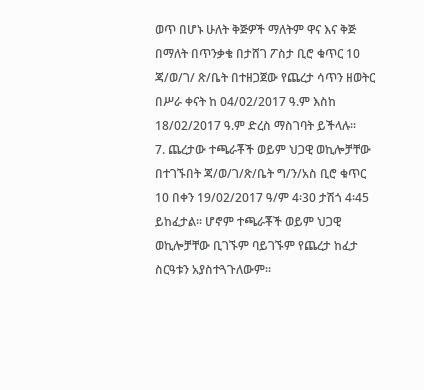ወጥ በሆኑ ሁለት ቅጅዎች ማለትም ዋና እና ቅጅ በማለት በጥንቃቄ በታሸገ ፖስታ ቢሮ ቁጥር 10 ጃ/ወ/ገ/ ጽ/ቤት በተዘጋጀው የጨረታ ሳጥን ዘወትር በሥራ ቀናት ከ 04/02/2017 ዓ.ም እስከ 18/02/2017 ዓ.ም ድረስ ማስገባት ይችላሉ፡፡
7. ጨረታው ተጫራቾች ወይም ህጋዊ ወኪሎቻቸው በተገኙበት ጃ/ወ/ገ/ጽ/ቤት ግ/ን/አስ ቢሮ ቁጥር 10 በቀን 19/02/2017 ዓ/ም 4፡30 ታሽጎ 4፡45 ይከፈታል፡፡ ሆኖም ተጫራቾች ወይም ህጋዊ ወኪሎቻቸው ቢገኙም ባይገኙም የጨረታ ከፈታ ስርዓቱን አያስተጓጉለውም፡፡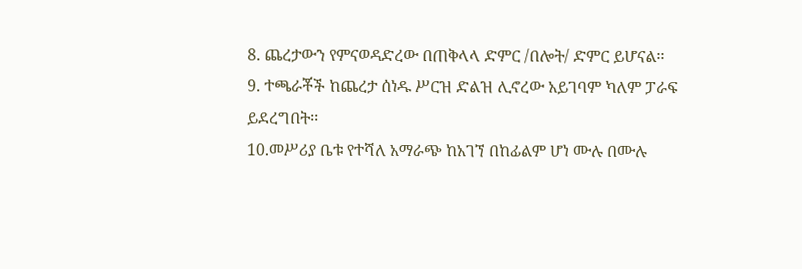8. ጨረታውን የምናወዳድረው በጠቅላላ ድምር /በሎት/ ድምር ይሆናል፡፡
9. ተጫራቾች ከጨረታ ሰነዱ ሥርዝ ድልዝ ሊኖረው አይገባም ካለም ፓራፍ ይደረግበት፡፡
10.መሥሪያ ቤቱ የተሻለ አማራጭ ከአገኘ በከፊልም ሆነ ሙሉ በሙሉ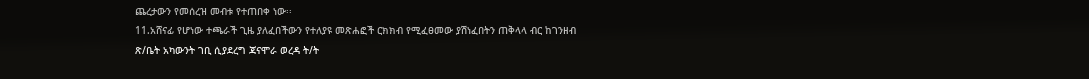ጨረታውን የመሰረዝ መብቱ የተጠበቀ ነው፡፡
11.አሸናፊ የሆነው ተጫራች ጊዜ ያለፈበችውን የተለያዩ መጽሐፎች ርክክብ የሚፈፀመው ያሽነፈበትን ጠቅላላ ብር ከገንዘብ ጽ/ቤት አካውንት ገቢ ሲያደረግ ጃናሞራ ወረዳ ት/ት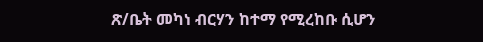ጽ/ቤት መካነ ብርሃን ከተማ የሚረከቡ ሲሆን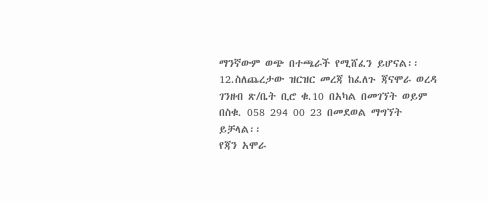ማንኛውም ወጭ በተጫራች የሚሸፈን ይሆናል፡፡
12.ስለጨረታው ዝርዝር መረጃ ከፈለጉ ጃናሞራ ወረዳ ገንዘብ ጽ/ቤት ቢሮ ቁ.10 በአካል በመገኘት ወይም በስቁ. 058 294 00 23 በመደወል ማግኘት ይቻላል፡፡
የጃን አሞራ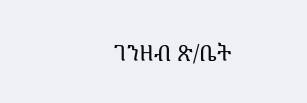ገንዘብ ጽ/ቤት